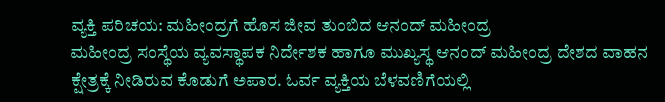ವ್ಯಕ್ತಿ ಪರಿಚಯ: ಮಹೀಂದ್ರಗೆ ಹೊಸ ಜೀವ ತುಂಬಿದ ಆನಂದ್ ಮಹೀಂದ್ರ
ಮಹೀಂದ್ರ ಸಂಸ್ಥೆಯ ವ್ಯವಸ್ಥಾಪಕ ನಿರ್ದೇಶಕ ಹಾಗೂ ಮುಖ್ಯಸ್ಥ ಆನಂದ್ ಮಹೀಂದ್ರ ದೇಶದ ವಾಹನ ಕ್ಷೇತ್ರಕ್ಕೆ ನೀಡಿರುವ ಕೊಡುಗೆ ಅಪಾರ. ಓರ್ವ ವ್ಯಕ್ತಿಯ ಬೆಳವಣಿಗೆಯಲ್ಲಿ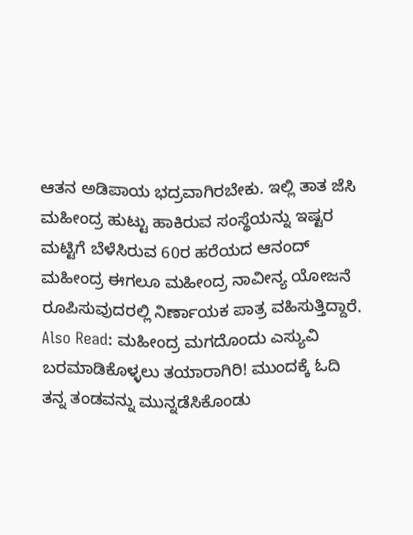ಆತನ ಅಡಿಪಾಯ ಭದ್ರವಾಗಿರಬೇಕು. ಇಲ್ಲಿ ತಾತ ಜೆಸಿ ಮಹೀಂದ್ರ ಹುಟ್ಟು ಹಾಕಿರುವ ಸಂಸ್ಥೆಯನ್ನು ಇಷ್ಟರ ಮಟ್ಟಿಗೆ ಬೆಳೆಸಿರುವ 60ರ ಹರೆಯದ ಆನಂದ್ ಮಹೀಂದ್ರ ಈಗಲೂ ಮಹೀಂದ್ರ ನಾವೀನ್ಯ ಯೋಜನೆ ರೂಪಿಸುವುದರಲ್ಲಿ ನಿರ್ಣಾಯಕ ಪಾತ್ರ ವಹಿಸುತ್ತಿದ್ದಾರೆ.
Also Read: ಮಹೀಂದ್ರ ಮಗದೊಂದು ಎಸ್ಯುವಿ ಬರಮಾಡಿಕೊಳ್ಳಲು ತಯಾರಾಗಿರಿ! ಮುಂದಕ್ಕೆ ಓದಿ
ತನ್ನ ತಂಡವನ್ನು ಮುನ್ನಡೆಸಿಕೊಂಡು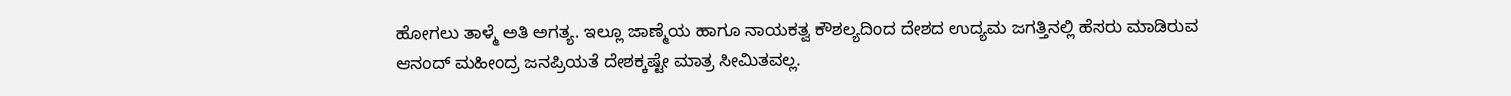ಹೋಗಲು ತಾಳ್ಮೆ ಅತಿ ಅಗತ್ಯ. ಇಲ್ಲೂ ಜಾಣ್ಮೆಯ ಹಾಗೂ ನಾಯಕತ್ವ ಕೌಶಲ್ಯದಿಂದ ದೇಶದ ಉದ್ಯಮ ಜಗತ್ತಿನಲ್ಲಿ ಹೆಸರು ಮಾಡಿರುವ ಆನಂದ್ ಮಹೀಂದ್ರ ಜನಪ್ರಿಯತೆ ದೇಶಕ್ಕಷ್ಟೇ ಮಾತ್ರ ಸೀಮಿತವಲ್ಲ.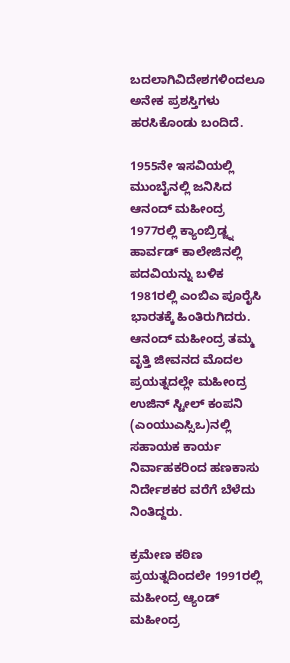ಬದಲಾಗಿವಿದೇಶಗಳಿಂದಲೂ ಅನೇಕ ಪ್ರಶಸ್ತಿಗಳು ಹರಸಿಕೊಂಡು ಬಂದಿದೆ.

1955ನೇ ಇಸವಿಯಲ್ಲಿ ಮುಂಬೈನಲ್ಲಿ ಜನಿಸಿದ ಆನಂದ್ ಮಹೀಂದ್ರ 1977ರಲ್ಲಿ ಕ್ಯಾಂಬ್ರಿಡ್ಜ್ನ ಹಾರ್ವಡ್ ಕಾಲೇಜಿನಲ್ಲಿ ಪದವಿಯನ್ನು ಬಳಿಕ 1981ರಲ್ಲಿ ಎಂಬಿಎ ಪೂರೈಸಿ ಭಾರತಕ್ಕೆ ಹಿಂತಿರುಗಿದರು. ಆನಂದ್ ಮಹೀಂದ್ರ ತಮ್ಮ ವೃತ್ತಿ ಜೀವನದ ಮೊದಲ ಪ್ರಯತ್ನದಲ್ಲೇ ಮಹೀಂದ್ರ ಉಜಿನ್ ಸ್ಟೀಲ್ ಕಂಪನಿ (ಎಂಯುಎಸ್ಸಿಒ)ನಲ್ಲಿ ಸಹಾಯಕ ಕಾರ್ಯ ನಿರ್ವಾಹಕರಿಂದ ಹಣಕಾಸು ನಿರ್ದೇಶಕರ ವರೆಗೆ ಬೆಳೆದು ನಿಂತಿದ್ದರು.

ಕ್ರಮೇಣ ಕಠಿಣ ಪ್ರಯತ್ನದಿಂದಲೇ 1991ರಲ್ಲಿ ಮಹೀಂದ್ರ ಆ್ಯಂಡ್ ಮಹೀಂದ್ರ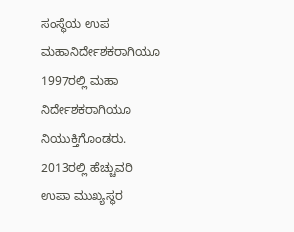ಸಂಸ್ಥೆಯ ಉಪ ಮಹಾನಿರ್ದೇಶಕರಾಗಿಯೂ 1997ರಲ್ಲಿ ಮಹಾ ನಿರ್ದೇಶಕರಾಗಿಯೂ ನಿಯುಕ್ತಿಗೊಂಡರು. 2013ರಲ್ಲಿ ಹೆಚ್ಚುವರಿ ಉಪಾ ಮುಖ್ಯಸ್ಥರ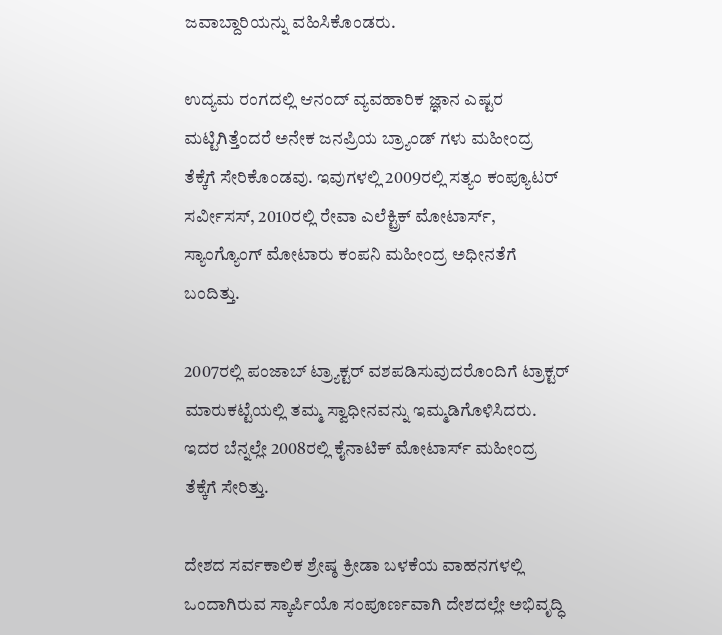ಜವಾಬ್ದಾರಿಯನ್ನು ವಹಿಸಿಕೊಂಡರು.

ಉದ್ಯಮ ರಂಗದಲ್ಲಿ ಆನಂದ್ ವ್ಯವಹಾರಿಕ ಜ್ಞಾನ ಎಷ್ಟರ ಮಟ್ಟಿಗಿತ್ತೆಂದರೆ ಅನೇಕ ಜನಪ್ರಿಯ ಬ್ರ್ಯಾಂಡ್ ಗಳು ಮಹೀಂದ್ರ ತೆಕ್ಕೆಗೆ ಸೇರಿಕೊಂಡವು. ಇವುಗಳಲ್ಲಿ 2009ರಲ್ಲಿ ಸತ್ಯಂ ಕಂಪ್ಯೂಟರ್ ಸರ್ವೀಸಸ್, 2010ರಲ್ಲಿ ರೇವಾ ಎಲೆಕ್ಟ್ರಿಕ್ ಮೋಟಾರ್ಸ್, ಸ್ಯಾಂಗ್ಯೊಂಗ್ ಮೋಟಾರು ಕಂಪನಿ ಮಹೀಂದ್ರ ಅಧೀನತೆಗೆ ಬಂದಿತ್ತು.

2007ರಲ್ಲಿ ಪಂಜಾಬ್ ಟ್ರ್ಯಾಕ್ಟರ್ ವಶಪಡಿಸುವುದರೊಂದಿಗೆ ಟ್ರಾಕ್ಟರ್ ಮಾರುಕಟ್ಟೆಯಲ್ಲಿ ತಮ್ಮ ಸ್ವಾಧೀನವನ್ನು ಇಮ್ಮಡಿಗೊಳಿಸಿದರು. ಇದರ ಬೆನ್ನಲ್ಲೇ 2008ರಲ್ಲಿ ಕೈನಾಟಿಕ್ ಮೋಟಾರ್ಸ್ ಮಹೀಂದ್ರ ತೆಕ್ಕೆಗೆ ಸೇರಿತ್ತು.

ದೇಶದ ಸರ್ವಕಾಲಿಕ ಶ್ರೇಷ್ಠ ಕ್ರೀಡಾ ಬಳಕೆಯ ವಾಹನಗಳಲ್ಲಿ ಒಂದಾಗಿರುವ ಸ್ಕಾರ್ಪಿಯೊ ಸಂಪೂರ್ಣವಾಗಿ ದೇಶದಲ್ಲೇ ಅಭಿವೃದ್ಧಿ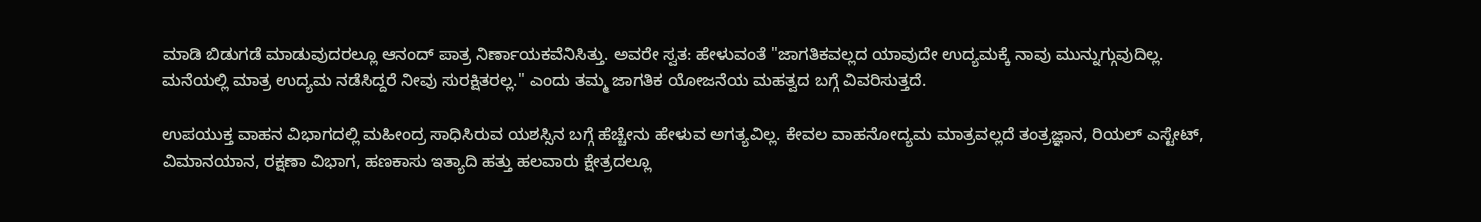ಮಾಡಿ ಬಿಡುಗಡೆ ಮಾಡುವುದರಲ್ಲೂ ಆನಂದ್ ಪಾತ್ರ ನಿರ್ಣಾಯಕವೆನಿಸಿತ್ತು. ಅವರೇ ಸ್ವತ: ಹೇಳುವಂತೆ "ಜಾಗತಿಕವಲ್ಲದ ಯಾವುದೇ ಉದ್ಯಮಕ್ಕೆ ನಾವು ಮುನ್ನುಗ್ಗುವುದಿಲ್ಲ. ಮನೆಯಲ್ಲಿ ಮಾತ್ರ ಉದ್ಯಮ ನಡೆಸಿದ್ದರೆ ನೀವು ಸುರಕ್ಷಿತರಲ್ಲ." ಎಂದು ತಮ್ಮ ಜಾಗತಿಕ ಯೋಜನೆಯ ಮಹತ್ವದ ಬಗ್ಗೆ ವಿವರಿಸುತ್ತದೆ.

ಉಪಯುಕ್ತ ವಾಹನ ವಿಭಾಗದಲ್ಲಿ ಮಹೀಂದ್ರ ಸಾಧಿಸಿರುವ ಯಶಸ್ಸಿನ ಬಗ್ಗೆ ಹೆಚ್ಚೇನು ಹೇಳುವ ಅಗತ್ಯವಿಲ್ಲ. ಕೇವಲ ವಾಹನೋದ್ಯಮ ಮಾತ್ರವಲ್ಲದೆ ತಂತ್ರಜ್ಞಾನ, ರಿಯಲ್ ಎಸ್ಟೇಟ್, ವಿಮಾನಯಾನ, ರಕ್ಷಣಾ ವಿಭಾಗ, ಹಣಕಾಸು ಇತ್ಯಾದಿ ಹತ್ತು ಹಲವಾರು ಕ್ಷೇತ್ರದಲ್ಲೂ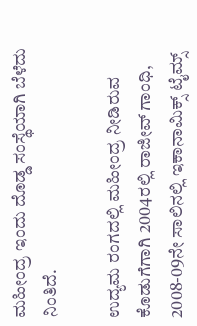ಮಹೀಂದ್ರ ಇಂದು ದೊಡ್ಡ ಸಂಸ್ಥೆಯಾಗಿ ಬೆಳೆದು ನಿಂತಿದೆ.

ಉದ್ಯಮ ರಂಗದಲ್ಲಿ ಮಹೀಂದ್ರ ನೀಡಿರುವ ಕೊಡುಗೆಗಾಗಿ 2004ರಲ್ಲಿ ರಾಜೀವ್ ಗಾಂಧಿ, 2008-09ನೇ ಸಾಲಿನಲ್ಲಿ ಇಕಾನಾಮಿಕ್ಸ್ ಟೈಮ್ಸ್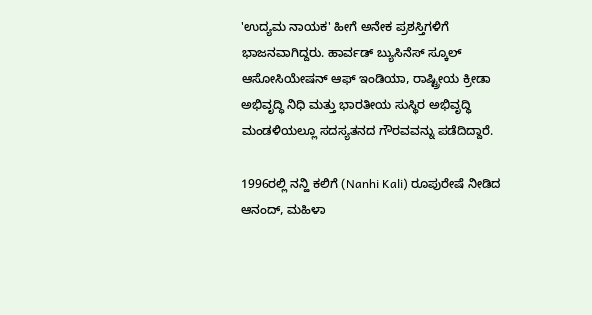'ಉದ್ಯಮ ನಾಯಕ' ಹೀಗೆ ಅನೇಕ ಪ್ರಶಸ್ತಿಗಳಿಗೆ ಭಾಜನವಾಗಿದ್ದರು. ಹಾರ್ವಡ್ ಬ್ಯುಸಿನೆಸ್ ಸ್ಕೂಲ್ ಆಸೋಸಿಯೇಷನ್ ಆಫ್ ಇಂಡಿಯಾ, ರಾಷ್ಟ್ರೀಯ ಕ್ರೀಡಾ ಅಭಿವೃದ್ಧಿ ನಿಧಿ ಮತ್ತು ಭಾರತೀಯ ಸುಸ್ಥಿರ ಅಭಿವೃದ್ಧಿ ಮಂಡಳಿಯಲ್ಲೂ ಸದಸ್ಯತನದ ಗೌರವವನ್ನು ಪಡೆದಿದ್ದಾರೆ.

1996ರಲ್ಲಿ ನನ್ಹಿ ಕಲಿಗೆ (Nanhi Kali) ರೂಪುರೇಷೆ ನೀಡಿದ ಆನಂದ್, ಮಹಿಳಾ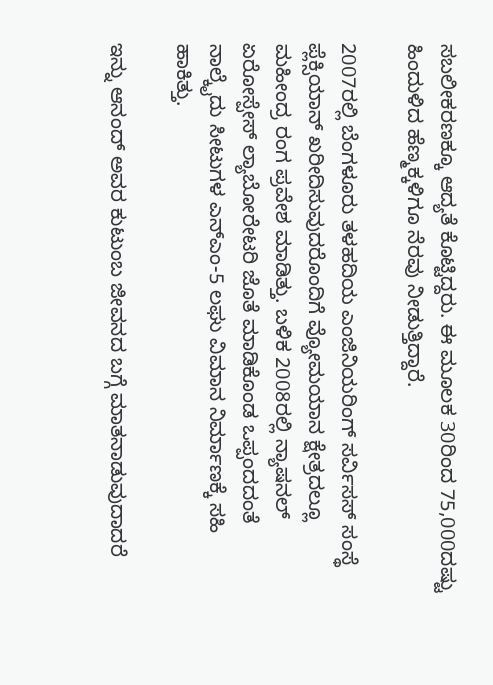ಸಬಲೀಕರಣಕ್ಕೂ ಆದ್ಯತೆ ಕೊಟ್ಟಿದ್ದರು. ಈ ಮೂಲಕ 30ರಿಂದ 75,000ದಷ್ಟು ಹಿಂದುಳಿದ ಹೆಣ್ಮಕ್ಕಳಿಗೂ ನೆರವು ನೀಡುತ್ತಿದ್ದಾರೆ.

2007ರಲ್ಲಿ ಬೆಂಗಳೂರು ತಳಹದಿಯ ಎಂಜಿನಿಯರಿಂಗ್ ಸರ್ವಿಸಸ್ ಸಂಸ್ಥೆ ಪ್ಲೆಕ್ಸಿಯಾನ್ ಖರೀದಿಸುವುದರೊಂದಿಗೆ ವ್ಯೋಮಯಾನ ಕ್ಷೇತ್ರದಲ್ಲೂ ಮಹೀಂದ್ರ ರಂಗ ಪ್ರವೇಶ ಮಾಡಿತ್ತು. ಬಳಿಕ 2008ರಲ್ಲಿ ನ್ಯಾಷನಲ್ ಏರೋಸ್ಪೇಸ್ ಲ್ಯಾಬೋರೇಟರಿ ಜೊತೆ ಮಾಡಿಕೊಂಡ ಒಪ್ಪಂದದಂತೆ ನಾಲ್ಕೈದು ಸೀಟುಗಳ ಎನ್ಎಂ-5 ಲಘು ವಿಮಾನ ನಿರ್ಮಾಣಕ್ಕೆ ಸಹಿ ಹಾಕಿತ್ತು.

ಇನ್ನು ಆನಂದ್ ಅವರ ಕುಟುಂಬ ಜೀವನದ ಬಗ್ಗೆ ಮಾತನಾಡುವುದಾದರೆ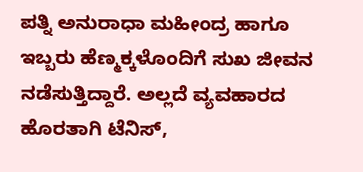ಪತ್ನಿ ಅನುರಾಧಾ ಮಹೀಂದ್ರ ಹಾಗೂ ಇಬ್ಬರು ಹೆಣ್ಮಕ್ಕಳೊಂದಿಗೆ ಸುಖ ಜೀವನ ನಡೆಸುತ್ತಿದ್ದಾರೆ. ಅಲ್ಲದೆ ವ್ಯವಹಾರದ ಹೊರತಾಗಿ ಟೆನಿಸ್,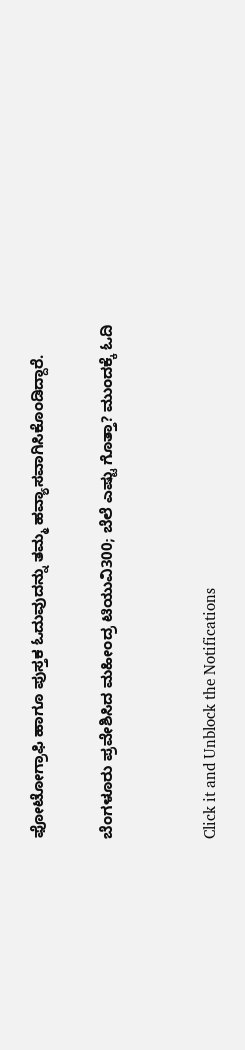ಫೋಟೋಗ್ರಾಫಿ ಹಾಗೂ ಪುಸ್ತಕ ಓದುವುದನ್ನು ತಮ್ಮ ಹವ್ಯಾಸವಾಗಿಸಿಕೊಂಡಿದ್ದಾರೆ.

ಬೆಂಗಳೂರು ಪ್ರವೇಶಿಸಿದ ಮಹೀಂದ್ರ ಟಿಯುವಿ300; ಬೆಲೆ ಎಷ್ಟು ಗೊತ್ತಾ? ಮುಂದಕ್ಕೆ ಓದಿ


Click it and Unblock the Notifications